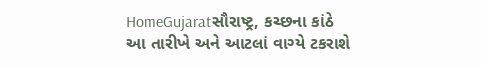HomeGujaratસૌરાષ્ટ્ર, કચ્છના કાંઠે આ તારીખે અને આટલાં વાગ્યે ટકરાશે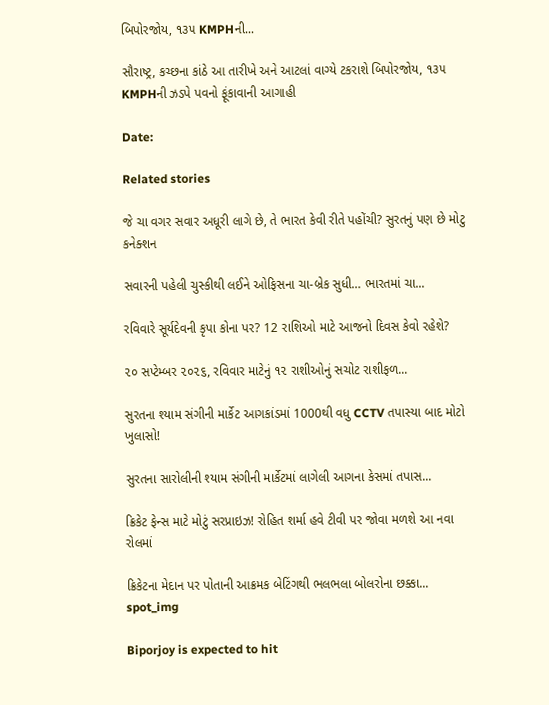બિપોરજોય, ૧૩૫ KMPHની...

સૌરાષ્ટ્ર, કચ્છના કાંઠે આ તારીખે અને આટલાં વાગ્યે ટકરાશે બિપોરજોય, ૧૩૫ KMPHની ઝડપે પવનો ફૂંકાવાની આગાહી

Date:

Related stories

જે ચા વગર સવાર અધૂરી લાગે છે, તે ભારત કેવી રીતે પહોંચી? સુરતનું પણ છે મોટુ કનેક્શન

સવારની પહેલી ચુસ્કીથી લઈને ઓફિસના ચા-બ્રેક સુધી… ભારતમાં ચા...

રવિવારે સૂર્યદેવની કૃપા કોના પર? 12 રાશિઓ માટે આજનો દિવસ કેવો રહેશે?

૨૦ સપ્ટેમ્બર ૨૦૨૬, રવિવાર માટેનું ૧૨ રાશીઓનું સચોટ રાશીફળ...

સુરતના શ્યામ સંગીની માર્કેટ આગકાંડમાં 1000થી વધુ CCTV તપાસ્યા બાદ મોટો ખુલાસો!

સુરતના સારોલીની શ્યામ સંગીની માર્કેટમાં લાગેલી આગના કેસમાં તપાસ...

ક્રિકેટ ફેન્સ માટે મોટું સરપ્રાઇઝ! રોહિત શર્મા હવે ટીવી પર જોવા મળશે આ નવા રોલમાં

ક્રિકેટના મેદાન પર પોતાની આક્રમક બેટિંગથી ભલભલા બોલરોના છક્કા...
spot_img

Biporjoy is expected to hit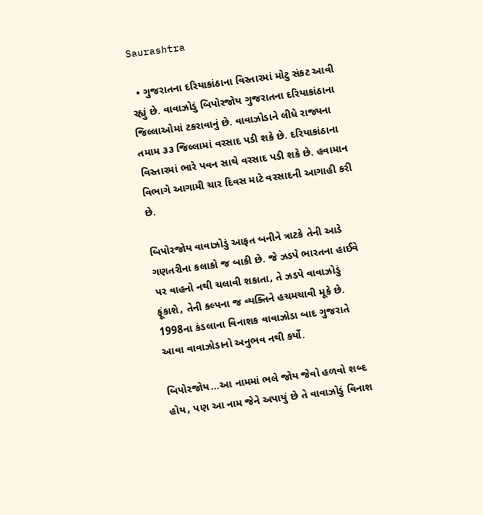Saurashtra

  • ગુજરાતના દરિયાકાંઠાના વિસ્તારમાં મોટુ સંકટ આવી રહ્યું છે. વાવાઝોડું બિપોરજોય ગુજરાતના દરિયાકાંઠાના જિલ્લાઓમાં ટકરાવાનું છે. વાવાઝોડાને લીધે રાજ્યના તમામ ૩૩ જિલ્લામાં વરસાદ પડી શકે છે. દરિયાકાંઠાના વિસ્તારમાં ભારે પવન સાથે વરસાદ પડી શકે છે. હવામાન વિભાગે આગામી ચાર દિવસ માટે વરસાદની આગાહી કરી છે.

બિપોરજોય વાવાઝોડું આફત બનીને ત્રાટકે તેની આડે ગણતરીના કલાકો જ બાકી છે. જે ઝડપે ભારતના હાઈવે પર વાહનો નથી ચલાવી શકાતા, તે ઝડપે વાવાઝોડું ફૂંકાશે, તેની કલ્પના જ વ્યક્તિને હચમચાવી મૂકે છે. 1998ના કંડલાના વિનાશક વાવાઝોડા બાદ ગુજરાતે આવા વાવાઝોડાનો અનુભવ નથી કર્યો.

બિપોરજોય…આ નામમાં ભલે જોય જેવો હળવો શબ્દ હોય, પણ આ નામ જેને અપાયું છે તે વાવાઝોડું વિનાશ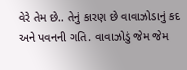વેરે તેમ છે.. તેનું કારણ છે વાવાઝોડાનું કદ અને પવનની ગતિ. વાવાઝોડું જેમ જેમ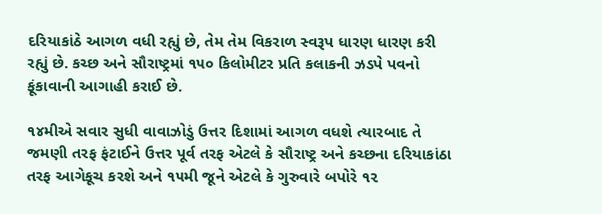દરિયાકાંઠે આગળ વધી રહ્યું છે, તેમ તેમ વિકરાળ સ્વરૂપ ધારણ ધારણ કરી રહ્યું છે. કચ્છ અને સૌરાષ્ટ્રમાં ૧૫૦ કિલોમીટર પ્રતિ કલાકની ઝડપે પવનો ફૂંકાવાની આગાહી કરાઈ છે.

૧૪મીએ સવાર સુધી વાવાઝોડું ઉત્તર દિશામાં આગળ વધશે ત્યારબાદ તે જમણી તરફ ફંટાઈને ઉત્તર પૂર્વ તરફ એટલે કે સૌરાષ્ટ્ર અને કચ્છના દરિયાકાંઠા તરફ આગેકૂચ કરશે અને ૧૫મી જૂને એટલે કે ગુરુવારે બપોરે ૧૨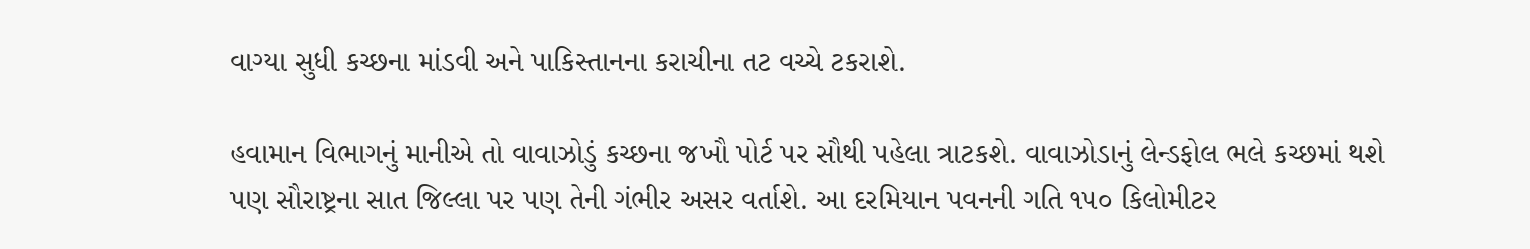વાગ્યા સુધી કચ્છના માંડવી અને પાકિસ્તાનના કરાચીના તટ વચ્ચે ટકરાશે.

હવામાન વિભાગનું માનીએ તો વાવાઝોડું કચ્છના જખૌ પોર્ટ પર સૌથી પહેલા ત્રાટકશે. વાવાઝોડાનું લેન્ડફોલ ભલે કચ્છમાં થશે પણ સૌરાષ્ટ્રના સાત જિલ્લા પર પણ તેની ગંભીર અસર વર્તાશે. આ દરમિયાન પવનની ગતિ ૧૫૦ કિલોમીટર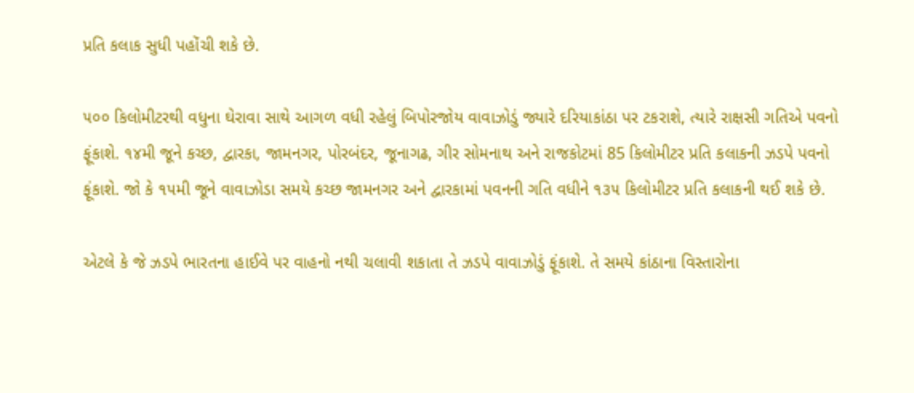પ્રતિ કલાક સુધી પહોંચી શકે છે.

૫૦૦ કિલોમીટરથી વધુના ઘેરાવા સાથે આગળ વધી રહેલું બિપોરજોય વાવાઝોડું જ્યારે દરિયાકાંઠા પર ટકરાશે, ત્યારે રાક્ષસી ગતિએ પવનો ફૂંકાશે. ૧૪મી જૂને કચ્છ, દ્વારકા, જામનગર, પોરબંદર, જૂનાગઢ, ગીર સોમનાથ અને રાજકોટમાં 85 કિલોમીટર પ્રતિ કલાકની ઝડપે પવનો ફૂંકાશે. જો કે ૧૫મી જૂને વાવાઝોડા સમયે કચ્છ જામનગર અને દ્વારકામાં પવનની ગતિ વધીને ૧૩૫ કિલોમીટર પ્રતિ કલાકની થઈ શકે છે.

એટલે કે જે ઝડપે ભારતના હાઈવે પર વાહનો નથી ચલાવી શકાતા તે ઝડપે વાવાઝોડું ફૂંકાશે. તે સમયે કાંઠાના વિસ્તારોના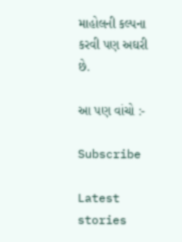માહોલની કલ્પના કરવી પણ અઘરી છે.

આ પણ વાંચો :-

Subscribe

Latest stories